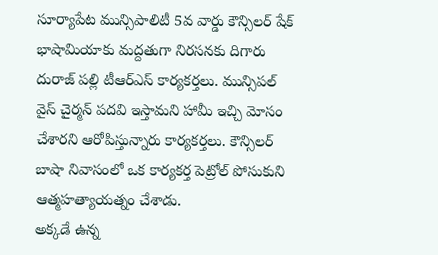సూర్యాపేట మున్సిపాలిటీ 5వ వార్డు కౌన్సిలర్ షేక్ భాషామియాకు మద్దతుగా నిరసనకు దిగారు దురాజ్ పల్లి టీఆర్ఎస్ కార్యకర్తలు. మున్సిపల్ వైస్ చైర్మన్ పదవి ఇస్తామని హామీ ఇచ్చి మోసం చేశారని ఆరోపిస్తున్నారు కార్యకర్తలు. కౌన్సిలర్ బాషా నివాసంలో ఒక కార్యకర్త పెట్రోల్ పోసుకుని ఆత్మహత్యాయత్నం చేశాడు.
అక్కడే ఉన్న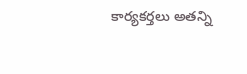కార్యకర్తలు అతన్ని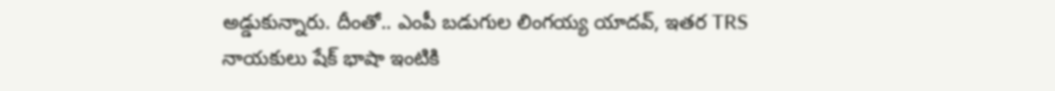అడ్డుకున్నారు. దీంతో.. ఎంపీ బడుగుల లింగయ్య యాదవ్, ఇతర TRS నాయకులు షేక్ భాషా ఇంటికి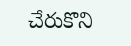చేరుకొని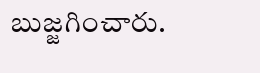బుజ్జగించారు.